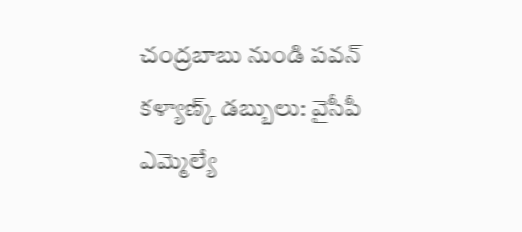చంద్రబాబు నుండి పవన్ కళ్యాణ్క్ డబ్బులు: వైసీపీ ఎమ్మెల్యే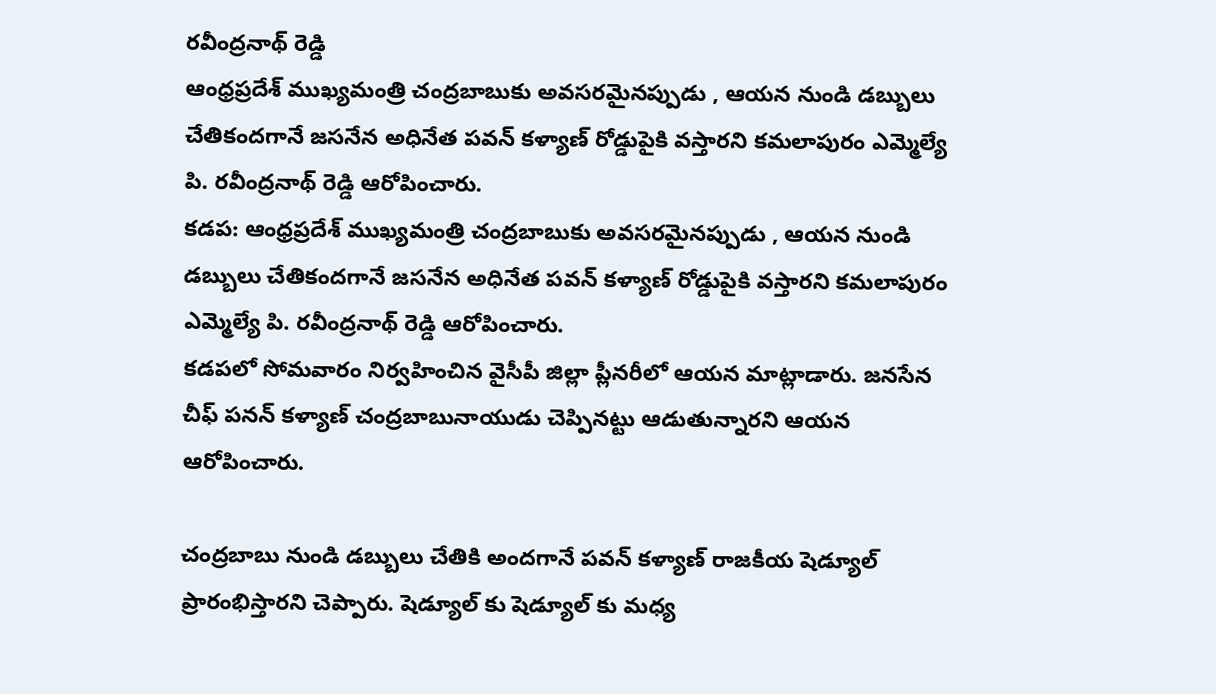రవీంద్రనాథ్ రెడ్డి
ఆంధ్రప్రదేశ్ ముఖ్యమంత్రి చంద్రబాబుకు అవసరమైనప్పుడు , ఆయన నుండి డబ్బులు చేతికందగానే జసనేన అధినేత పవన్ కళ్యాణ్ రోడ్డుపైకి వస్తారని కమలాపురం ఎమ్మెల్యే పి. రవీంద్రనాథ్ రెడ్డి ఆరోపించారు.
కడప: ఆంధ్రప్రదేశ్ ముఖ్యమంత్రి చంద్రబాబుకు అవసరమైనప్పుడు , ఆయన నుండి డబ్బులు చేతికందగానే జసనేన అధినేత పవన్ కళ్యాణ్ రోడ్డుపైకి వస్తారని కమలాపురం ఎమ్మెల్యే పి. రవీంద్రనాథ్ రెడ్డి ఆరోపించారు.
కడపలో సోమవారం నిర్వహించిన వైసీపీ జిల్లా ప్లీనరీలో ఆయన మాట్లాడారు. జనసేన చీఫ్ పనన్ కళ్యాణ్ చంద్రబాబునాయుడు చెప్పినట్టు ఆడుతున్నారని ఆయన ఆరోపించారు.

చంద్రబాబు నుండి డబ్బులు చేతికి అందగానే పవన్ కళ్యాణ్ రాజకీయ షెడ్యూల్ ప్రారంభిస్తారని చెప్పారు. షెడ్యూల్ కు షెడ్యూల్ కు మధ్య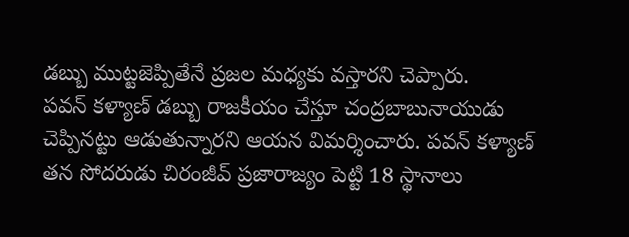డబ్బు ముట్టజెప్పితేనే ప్రజల మధ్యకు వస్తారని చెప్పారు.
పవన్ కళ్యాణ్ డబ్బు రాజకీయం చేస్తూ చంద్రబాబునాయుడు చెప్పినట్టు ఆడుతున్నారని ఆయన విమర్శించారు. పవన్ కళ్యాణ్ తన సోదరుడు చిరంజీవ్ ప్రజారాజ్యం పెట్టి 18 స్థానాలు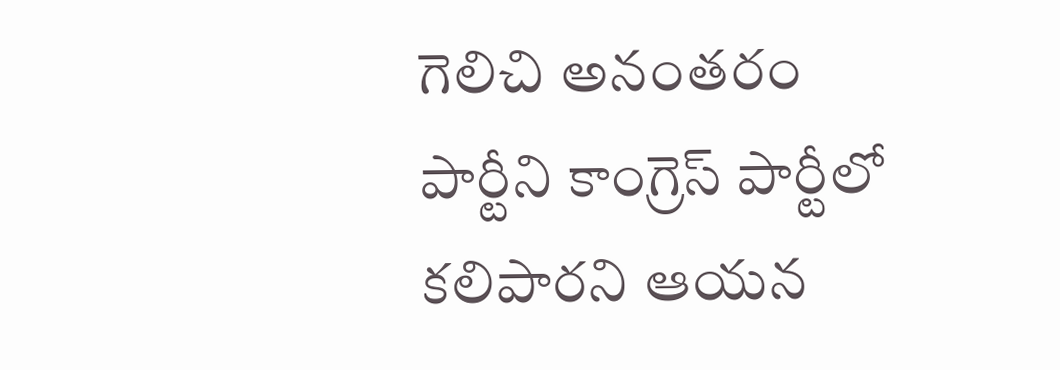గెలిచి అనంతరం పార్టీని కాంగ్రెస్ పార్టీలో కలిపారని ఆయన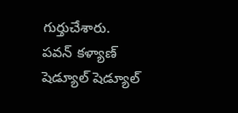గుర్తుచేశారు.
పవన్ కళ్యాణ్ షెడ్యూల్ షెడ్యూల్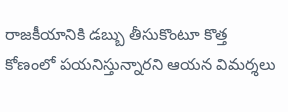రాజకీయానికి డబ్బు తీసుకొంటూ కొత్త కోణంలో పయనిస్తున్నారని ఆయన విమర్శలు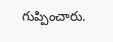గుప్పించారు.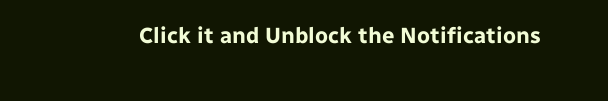Click it and Unblock the Notifications